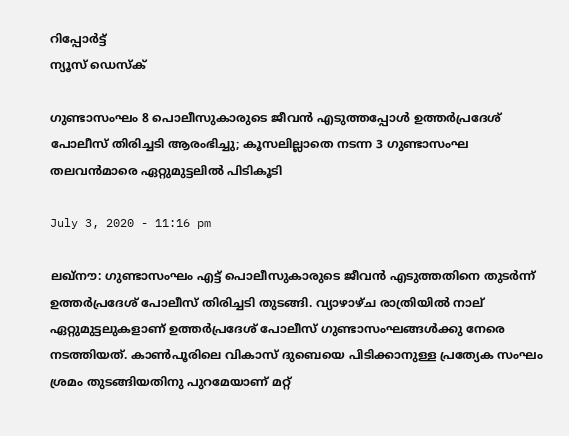റിപ്പോര്‍ട്ട്
ന്യൂസ് ഡെസ്ക്

ഗുണ്ടാസംഘം 8 പൊലീസുകാരുടെ ജീവന്‍ എടുത്തപ്പോള്‍ ഉത്തര്‍പ്രദേശ് പോലീസ് തിരിച്ചടി ആരംഭിച്ചു; കൂസലില്ലാതെ നടന്ന 3 ഗുണ്ടാസംഘ തലവന്‍മാരെ ഏറ്റുമുട്ടലില്‍ പിടികൂടി

July 3, 2020 - 11:16 pm

ലഖ്‌നൗ: ഗുണ്ടാസംഘം എട്ട് പൊലീസുകാരുടെ ജീവന്‍ എടുത്തതിനെ തുടര്‍ന്ന് ഉത്തര്‍പ്രദേശ് പോലീസ് തിരിച്ചടി തുടങ്ങി. വ്യാഴാഴ്ച രാത്രിയില്‍ നാല് ഏറ്റുമുട്ടലുകളാണ് ഉത്തര്‍പ്രദേശ് പോലീസ് ഗുണ്ടാസംഘങ്ങള്‍ക്കു നേരെ നടത്തിയത്. കാണ്‍പൂരിലെ വികാസ് ദുബെയെ പിടിക്കാനുള്ള പ്രത്യേക സംഘം ശ്രമം തുടങ്ങിയതിനു പുറമേയാണ് മറ്റ്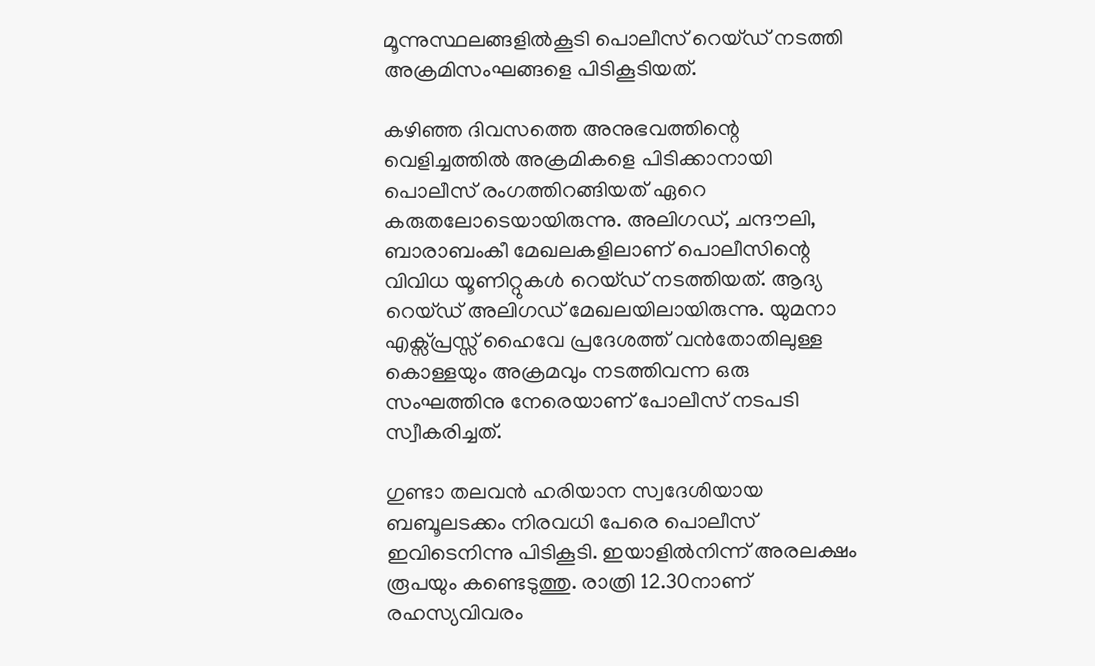മൂന്നുസ്ഥലങ്ങളില്‍കൂടി പൊലീസ് റെയ്ഡ് നടത്തി അക്രമിസംഘങ്ങളെ പിടികൂടിയത്.

കഴിഞ്ഞ ദിവസത്തെ അനുഭവത്തിന്റെ വെളിച്ചത്തില്‍ അക്രമികളെ പിടിക്കാനായി പൊലീസ് രംഗത്തിറങ്ങിയത് ഏറെ കരുതലോടെയായിരുന്നു. അലിഗഡ്, ചന്ദൗലി, ബാരാബംകീ മേഖലകളിലാണ് പൊലീസിന്റെ വിവിധ യൂണിറ്റുകള്‍ റെയ്ഡ് നടത്തിയത്. ആദ്യ റെയ്ഡ് അലിഗഡ് മേഖലയിലായിരുന്നു. യുമനാ എക്സ്പ്രസ്സ് ഹൈവേ പ്രദേശത്ത് വന്‍തോതിലുള്ള കൊള്ളയും അക്രമവും നടത്തിവന്ന ഒരു സംഘത്തിനു നേരെയാണ് പോലീസ് നടപടി സ്വീകരിച്ചത്.

ഗുണ്ടാ തലവന്‍ ഹരിയാന സ്വദേശിയായ ബബൂലടക്കം നിരവധി പേരെ പൊലീസ് ഇവിടെനിന്നു പിടികൂടി. ഇയാളില്‍നിന്ന് അരലക്ഷം രൂപയും കണ്ടെടുത്തു. രാത്രി 12.30നാണ് രഹസ്യവിവരം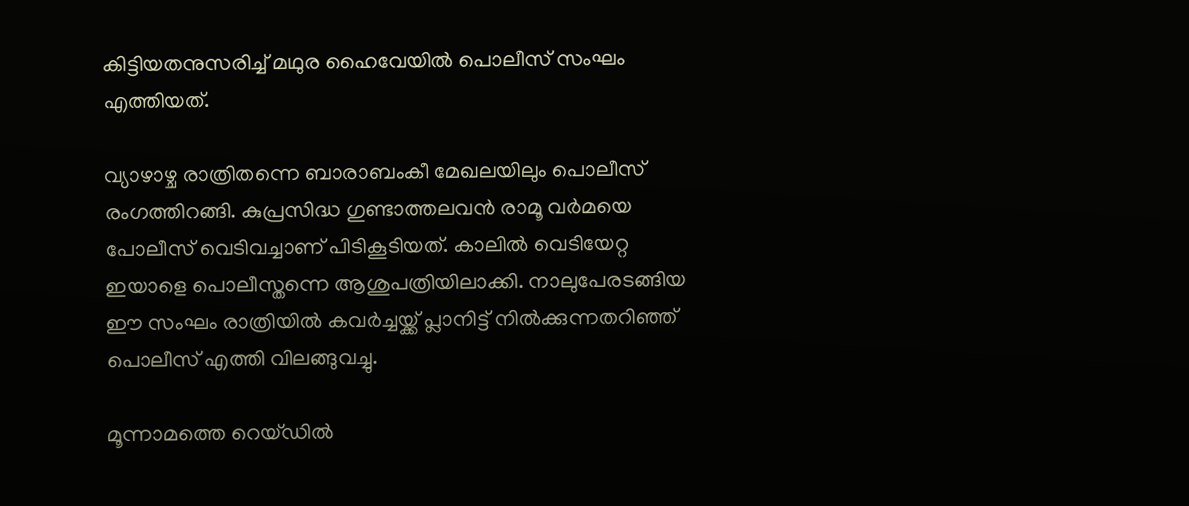കിട്ടിയതനുസരിച്ച് മഥുര ഹൈവേയില്‍ പൊലീസ് സംഘം എത്തിയത്.

വ്യാഴാഴ്ച രാത്രിതന്നെ ബാരാബംകീ മേഖലയിലും പൊലീസ് രംഗത്തിറങ്ങി. കുപ്രസിദ്ധ ഗുണ്ടാത്തലവന്‍ രാമൂ വര്‍മയെ പോലീസ് വെടിവച്ചാണ് പിടികൂടിയത്. കാലില്‍ വെടിയേറ്റ ഇയാളെ പൊലീസ്തന്നെ ആശുപത്രിയിലാക്കി. നാലുപേരടങ്ങിയ ഈ സംഘം രാത്രിയില്‍ കവര്‍ച്ചയ്ക്ക് പ്ലാനിട്ട് നില്‍ക്കുന്നതറിഞ്ഞ് പൊലീസ് എത്തി വിലങ്ങുവച്ചു.

മൂന്നാമത്തെ റെയ്ഡില്‍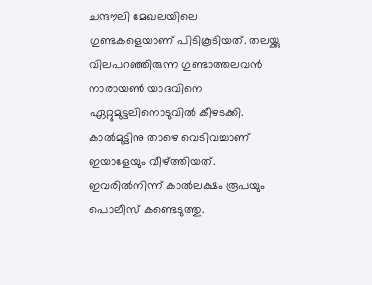ചന്ദൗലി മേഖലയിലെ ഗുണ്ടകളെയാണ് പിടികൂടിയത്. തലയ്ക്കു വിലപറഞ്ഞിരുന്ന ഗുണ്ടാത്തലവന്‍ നാരായണ്‍ യാദവിനെ ഏറ്റുമുട്ടലിനൊടുവില്‍ കീഴടക്കി. കാല്‍മുട്ടിനു താഴെ വെടിവച്ചാണ് ഇയാളേയും വീഴ്ത്തിയത്. ഇവരില്‍നിന്ന് കാല്‍ലക്ഷം രൂപയും പൊലീസ് കണ്ടെടുത്തു.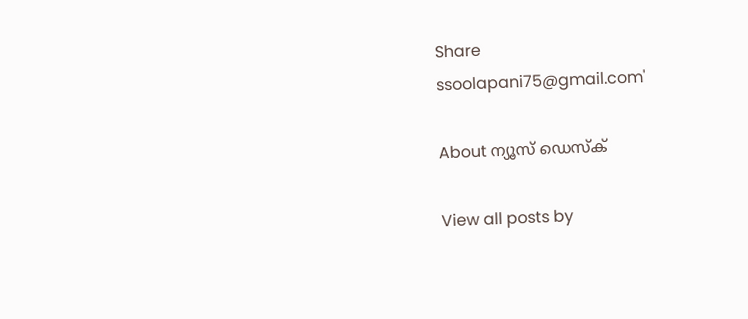Share
ssoolapani75@gmail.com'

About ന്യൂസ് ഡെസ്ക്

View all posts by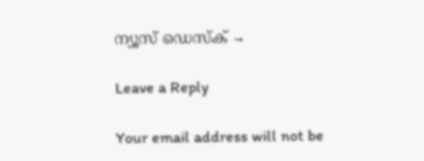ന്യൂസ് ഡെസ്ക് →

Leave a Reply

Your email address will not be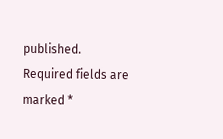published. Required fields are marked *